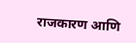राजकारण आणि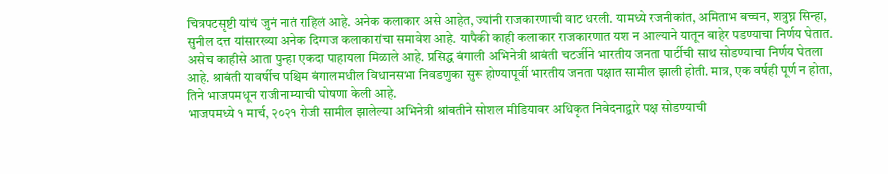चित्रपटसृष्टी यांचं जुनं नातं राहिलं आहे. अनेक कलाकार असे आहेत, ज्यांनी राजकारणाची वाट धरली. यामध्ये रजनीकांत, अमिताभ बच्चन, शत्रुघ्न सिन्हा, सुनील दत्त यांसारख्या अनेक दिग्गज कलाकारांचा समावेश आहे. यापैकी काही कलाकार राजकारणात यश न आल्याने यातून बाहेर पडण्याचा निर्णय घेतात. असेच काहीसे आता पुन्हा एकदा पाहायला मिळाले आहे. प्रसिद्ध बंगाली अभिनेत्री श्राबंती चटर्जीने भारतीय जनता पार्टीची साथ सोडण्याचा निर्णय घेतला आहे. श्राबंती यावर्षीच पश्चिम बंगालमधील विधानसभा निवडणुका सुरू होण्यापूर्वी भारतीय जनता पक्षात सामील झाली होती. मात्र, एक वर्षही पूर्ण न होता, तिने भाजपमधून राजीनाम्याची घोषणा केली आहे.
भाजपमध्ये १ मार्च, २०२१ रोजी सामील झालेल्या अभिनेत्री श्रांबतीने सोशल मीडियावर अधिकृत निवेदनाद्वारे पक्ष सोडण्याची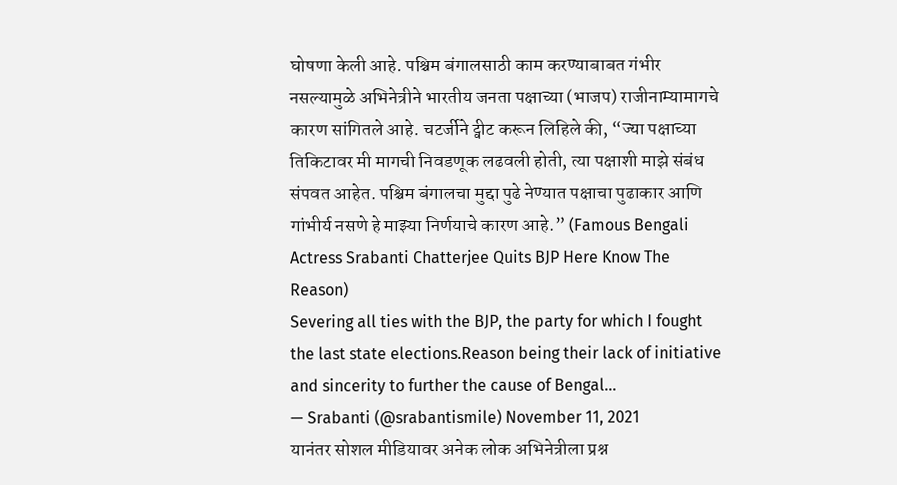घोषणा केली आहे. पश्चिम बंगालसाठी काम करण्याबाबत गंभीर नसल्यामुळे अभिनेत्रीने भारतीय जनता पक्षाच्या (भाजप) राजीनाम्यामागचे कारण सांगितले आहे. चटर्जीने ट्वीट करून लिहिले की, “ज्या पक्षाच्या तिकिटावर मी मागची निवडणूक लढवली होती, त्या पक्षाशी माझे संबंध संपवत आहेत. पश्चिम बंगालचा मुद्दा पुढे नेण्यात पक्षाचा पुढाकार आणि गांभीर्य नसणे हे माझ्या निर्णयाचे कारण आहे.” (Famous Bengali Actress Srabanti Chatterjee Quits BJP Here Know The Reason)
Severing all ties with the BJP, the party for which I fought the last state elections.Reason being their lack of initiative and sincerity to further the cause of Bengal…
— Srabanti (@srabantismile) November 11, 2021
यानंतर सोशल मीडियावर अनेक लोक अभिनेत्रीला प्रश्न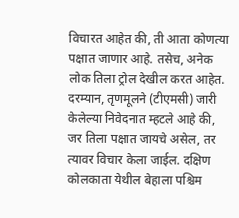विचारत आहेत की, ती आता कोणत्या पक्षात जाणार आहे. तसेच, अनेक लोक तिला ट्रोल देखील करत आहेत. दरम्यान, तृणमूलने (टीएमसी) जारी केलेल्या निवेदनात म्हटले आहे की, जर तिला पक्षात जायचे असेल, तर त्यावर विचार केला जाईल. दक्षिण कोलकाता येथील बेहाला पश्चिम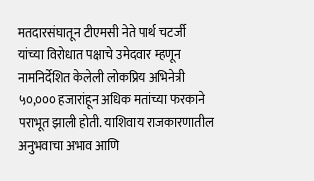मतदारसंघातून टीएमसी नेते पार्थ चटर्जी यांच्या विरोधात पक्षाचे उमेदवार म्हणून नामनिर्देशित केलेली लोकप्रिय अभिनेत्री ५०,००० हजारांहून अधिक मतांच्या फरकाने पराभूत झाली होती. याशिवाय राजकारणातील अनुभवाचा अभाव आणि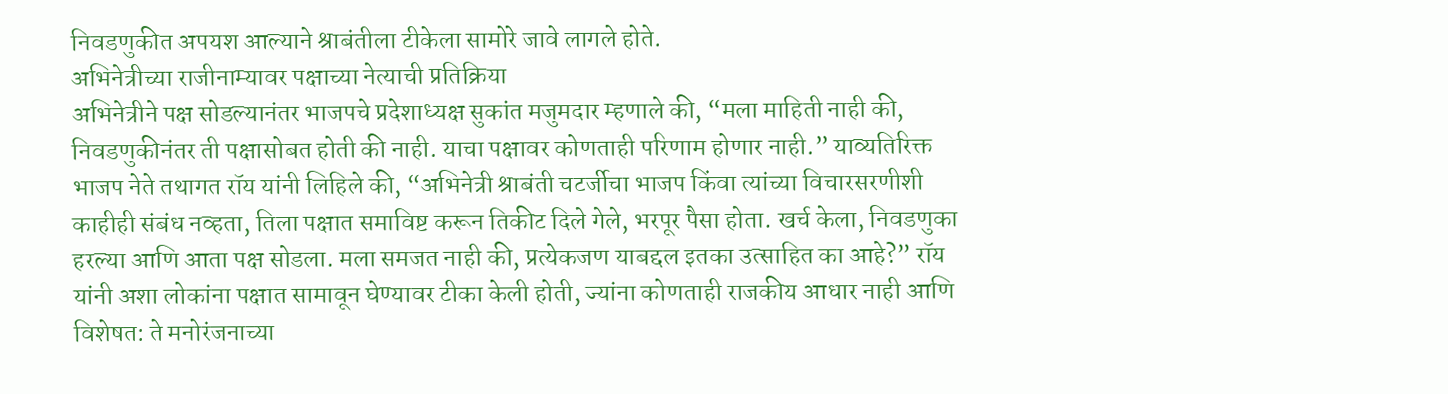निवडणुकीत अपयश आल्याने श्राबंतीला टीकेला सामोरे जावे लागले होते.
अभिनेत्रीच्या राजीनाम्यावर पक्षाच्या नेत्याची प्रतिक्रिया
अभिनेत्रीने पक्ष सोडल्यानंतर भाजपचे प्रदेशाध्यक्ष सुकांत मजुमदार म्हणाले की, “मला माहिती नाही की, निवडणुकीनंतर ती पक्षासोबत होती की नाही. याचा पक्षावर कोणताही परिणाम होणार नाही.” याव्यतिरिक्त भाजप नेते तथागत रॉय यांनी लिहिले की, “अभिनेत्री श्राबंती चटर्जीचा भाजप किंवा त्यांच्या विचारसरणीशी काहीही संबंध नव्हता, तिला पक्षात समाविष्ट करून तिकीट दिले गेले, भरपूर पैसा होता. खर्च केला, निवडणुका हरल्या आणि आता पक्ष सोडला. मला समजत नाही की, प्रत्येकजण याबद्दल इतका उत्साहित का आहे?” रॉय यांनी अशा लोकांना पक्षात सामावून घेण्यावर टीका केली होती, ज्यांना कोणताही राजकीय आधार नाही आणि विशेषत: ते मनोरंजनाच्या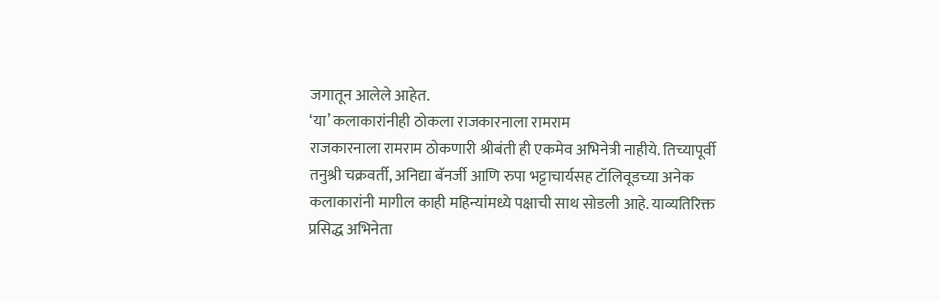जगातून आलेले आहेत.
‘या’ कलाकारांनीही ठोकला राजकारनाला रामराम
राजकारनाला रामराम ठोकणारी श्रीबंती ही एकमेव अभिनेत्री नाहीये. तिच्यापूर्वी तनुश्री चक्रवर्ती, अनिद्या बॅनर्जी आणि रुपा भट्टाचार्यसह टॉलिवूडच्या अनेक कलाकारांनी मागील काही महिन्यांमध्ये पक्षाची साथ सोडली आहे. याव्यतिरिक्त प्रसिद्ध अभिनेता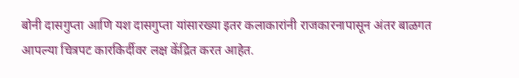बोनी दासगुप्ता आणि यश दासगुप्ता यांसारख्या इतर कलाकारांनी राजकारनापासून अंतर बाळगत आपल्या चित्रपट कारकिर्दीवर लक्ष केंद्रित करत आहेत.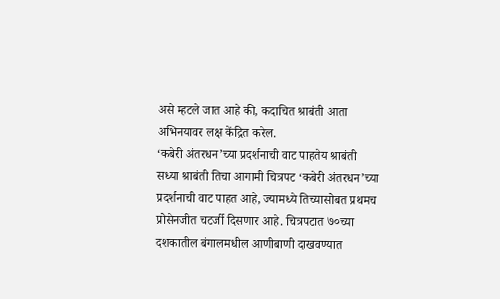असे म्हटले जात आहे की, कदाचित श्राबंती आता अभिनयावर लक्ष केंद्रित करेल.
‘कबेरी अंतरधन’च्या प्रदर्शनाची वाट पाहतेय श्राबंती
सध्या श्राबंती तिचा आगामी चित्रपट ‘कबेरी अंतरधन’च्या प्रदर्शनाची वाट पाहत आहे, ज्यामध्ये तिच्यासोबत प्रथमच प्रोसेनजीत चटर्जी दिसणार आहे. चित्रपटात ७०च्या दशकातील बंगालमधील आणीबाणी दाखवण्यात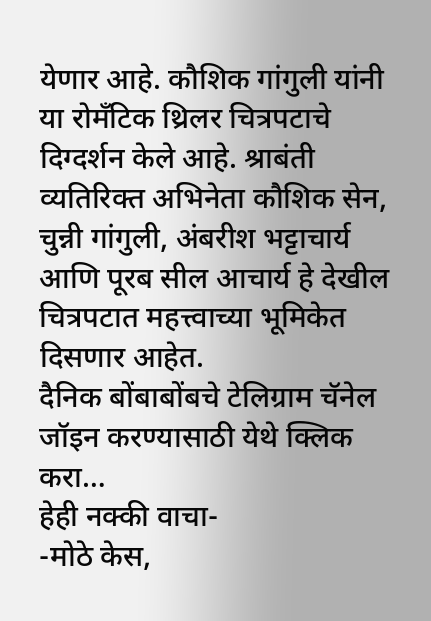येणार आहे. कौशिक गांगुली यांनी या रोमँटिक थ्रिलर चित्रपटाचे दिग्दर्शन केले आहे. श्राबंती व्यतिरिक्त अभिनेता कौशिक सेन, चुन्नी गांगुली, अंबरीश भट्टाचार्य आणि पूरब सील आचार्य हे देखील चित्रपटात महत्त्वाच्या भूमिकेत दिसणार आहेत.
दैनिक बोंबाबोंबचे टेलिग्राम चॅनेल जॉइन करण्यासाठी येथे क्लिक करा…
हेही नक्की वाचा-
-मोठे केस,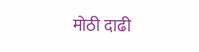मोठी दाढी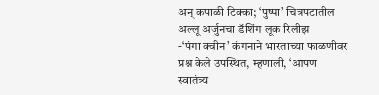अन् कपाळी टिक्का; ‘पुष्पा’ चित्रपटातील अल्लू अर्जुनचा डॅशिंग लूक रिलीझ
-‘पंगा क्वीन’ कंगनाने भारताच्या फाळणीवर प्रश्न केले उपस्थित, म्हणाली, ‘आपण स्वातंत्र्य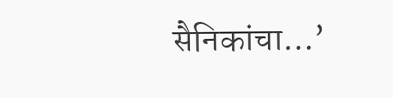सैनिकांचा…’